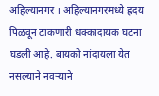अहिल्यानगर । अहिल्यानगरमध्ये ह्रदय पिळवून टाकणारी धक्कादायक घटना घडली आहे. बायको नांदायला येत नसल्याने नवऱ्याने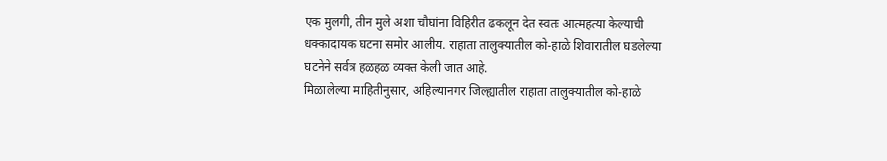एक मुलगी, तीन मुले अशा चौघांना विहिरीत ढकलून देत स्वतः आत्महत्या केल्याची धक्कादायक घटना समोर आलीय. राहाता तालुक्यातील को-हाळे शिवारातील घडलेल्या घटनेने सर्वत्र हळहळ व्यक्त केली जात आहे.
मिळालेल्या माहितीनुसार, अहिल्यानगर जिल्ह्यातील राहाता तालुक्यातील को-हाळे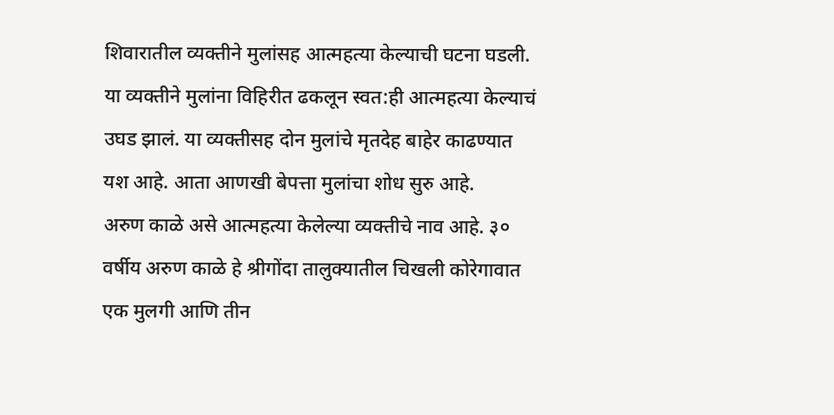शिवारातील व्यक्तीने मुलांसह आत्महत्या केल्याची घटना घडली. या व्यक्तीने मुलांना विहिरीत ढकलून स्वत:ही आत्महत्या केल्याचं उघड झालं. या व्यक्तीसह दोन मुलांचे मृतदेह बाहेर काढण्यात यश आहे. आता आणखी बेपत्ता मुलांचा शोध सुरु आहे.
अरुण काळे असे आत्महत्या केलेल्या व्यक्तीचे नाव आहे. ३० वर्षीय अरुण काळे हे श्रीगोंदा तालुक्यातील चिखली कोरेगावात एक मुलगी आणि तीन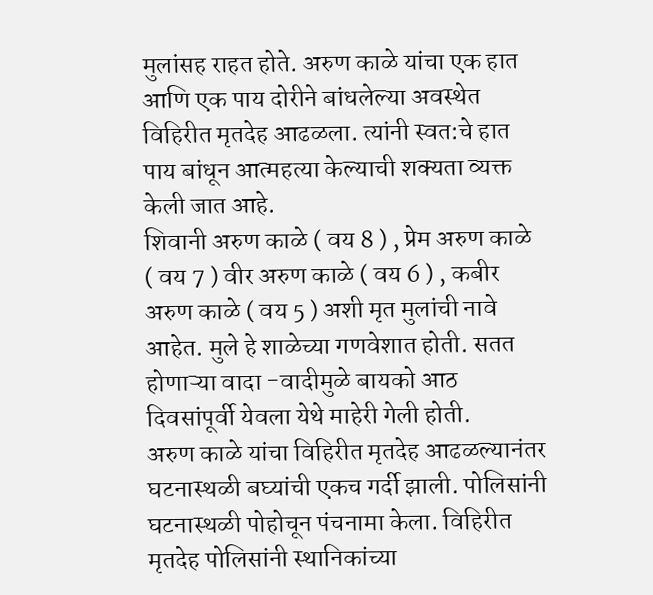मुलांसह राहत होते. अरुण काळे यांचा एक हात आणि एक पाय दोरीने बांधलेल्या अवस्थेत विहिरीत मृतदेह आढळला. त्यांनी स्वत:चे हात पाय बांधून आत्महत्या केल्याची शक्यता व्यक्त केली जात आहे.
शिवानी अरुण काळे ( वय 8 ) , प्रेम अरुण काळे ( वय 7 ) वीर अरुण काळे ( वय 6 ) , कबीर अरुण काळे ( वय 5 ) अशी मृत मुलांची नावे आहेत. मुले हे शाळेच्या गणवेशात होती. सतत होणाऱ्या वादा -वादीमुळे बायको आठ दिवसांपूर्वी येवला येथे माहेरी गेली होती.
अरुण काळे यांचा विहिरीत मृतदेह आढळल्यानंतर घटनास्थळी बघ्यांची एकच गर्दी झाली. पोलिसांनी घटनास्थळी पोहोचून पंचनामा केला. विहिरीत मृतदेह पोलिसांनी स्थानिकांच्या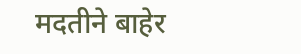मदतीने बाहेर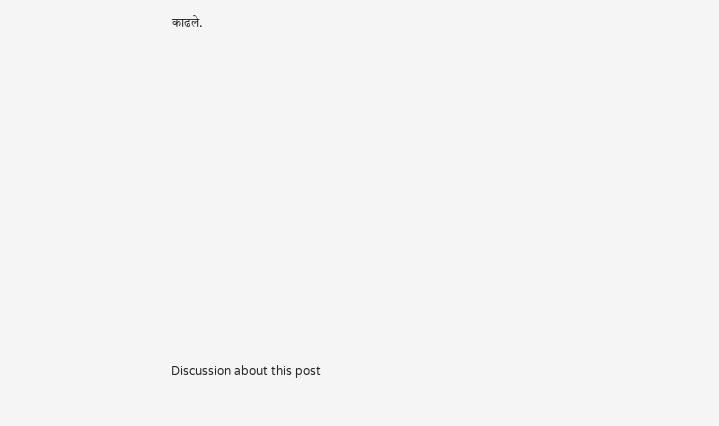काढले.















Discussion about this post